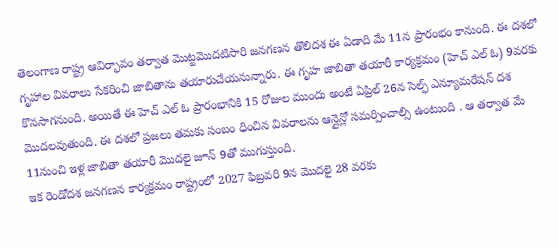తెలంగాణ రాష్ట్ర ఆవిర్భావం తర్వాత మొట్టమొదటిసారి జనగణన తొలిదశ ఈ ఏడాది మే 11న ప్రారంభం కానుంది. ఈ దశలో గృహాల వివరాలు సేకరించి జాబితాను తయారుచేయనున్నారు. ఈ గృహ జాబితా తయారీ కార్యక్రమం (హెచ్ ఎల్ ఓ) 9వరకు కొనసాగనుంది. అయితే ఈ హెచ్ ఎల్ ఓ ప్రారంభానికి 15 రోజుల ముందు అంటే ఏప్రిల్ 26న సెల్ఫ్ ఎన్యూమరేషన్ దశ మొదలవుతుంది. ఈ దశలో ప్రజలు తమకు సంబం ధించిన వివరాలను ఆన్లైన్లో సమర్పించాల్సి ఉంటుంది . ఆ తర్వాత మే 11నుంచి ఇళ్ల జాబితా తయారీ మొదలై జూన్ 9తో ముగుస్తుంది.
ఇక రెండోదశ జనగణన కార్యక్రమం రాష్ట్రంలో 2027 ఫిబ్రవరి 9న మొదలై 28 వరకు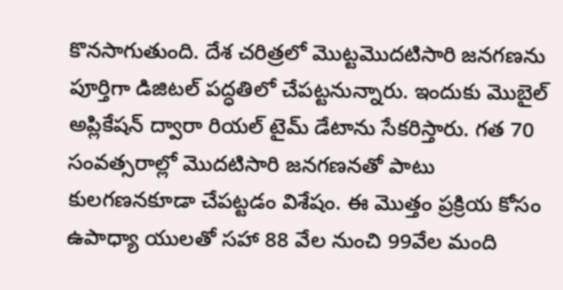కొనసాగుతుంది. దేశ చరిత్రలో మొట్టమొదటిసారి జనగణను పూర్తిగా డిజిటల్ పద్ధతిలో చేపట్టనున్నారు. ఇందుకు మొబైల్ అప్లికేషన్ ద్వారా రియల్ టైమ్ డేటాను సేకరిస్తారు. గత 70 సంవత్సరాల్లో మొదటిసారి జనగణనతో పాటు కులగణనకూడా చేపట్టడం విశేషం. ఈ మొత్తం ప్రక్రియ కోసం ఉపాధ్యా యులతో సహా 88 వేల నుంచి 99వేల మంది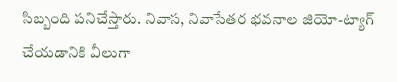సిబ్బంది పనిచేస్తారు. నివాస, నివాసేతర భవనాల జియో-ట్యాగ్ చేయడానికి వీలుగా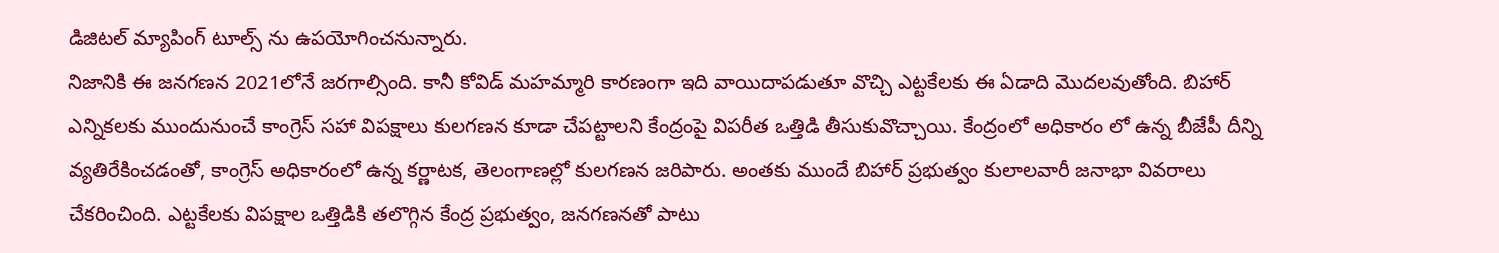డిజిటల్ మ్యాపింగ్ టూల్స్ ను ఉపయోగించనున్నారు.
నిజానికి ఈ జనగణన 2021లోనే జరగాల్సింది. కానీ కోవిడ్ మహమ్మారి కారణంగా ఇది వాయిదాపడుతూ వొచ్చి ఎట్టకేలకు ఈ ఏడాది మొదలవుతోంది. బిహార్ ఎన్నికలకు ముందునుంచే కాంగ్రెస్ సహా విపక్షాలు కులగణన కూడా చేపట్టాలని కేంద్రంపై విపరీత ఒత్తిడి తీసుకువొచ్చాయి. కేంద్రంలో అధికారం లో ఉన్న బీజేపీ దీన్ని వ్యతిరేకించడంతో, కాంగ్రెస్ అధికారంలో ఉన్న కర్ణాటక, తెలంగాణల్లో కులగణన జరిపారు. అంతకు ముందే బిహార్ ప్రభుత్వం కులాలవారీ జనాభా వివరాలు చేకరించింది. ఎట్టకేలకు విపక్షాల ఒత్తిడికి తలొగ్గిన కేంద్ర ప్రభుత్వం, జనగణనతో పాటు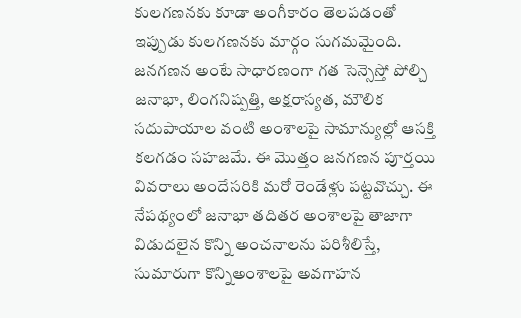కులగణనకు కూడా అంగీకారం తెలపడంతో ఇప్పుడు కులగణనకు మార్గం సుగమమైంది. జనగణన అంటే సాధారణంగా గత సెన్సెస్తో పోల్చి జనాభా, లింగనిష్పత్తి, అక్షరాస్యత, మౌలిక సదుపాయాల వంటి అంశాలపై సామాన్యుల్లో ఆసక్తి కలగడం సహజమే. ఈ మొత్తం జనగణన పూర్తయి వివరాలు అందేసరికి మరో రెండేళ్లు పట్టవొచ్చు. ఈ నేపథ్యంలో జనాభా తదితర అంశాలపై తాజాగా విడుదలైన కొన్ని అంచనాలను పరిశీలిస్తే, సుమారుగా కొన్నిఅంశాలపై అవగాహన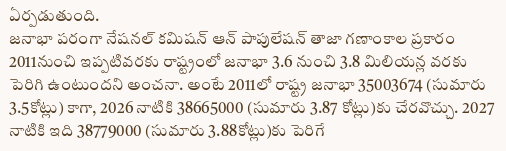ఏర్పడుతుంది.
జనాభా పరంగా నేషనల్ కమిషన్ ఆన్ పాపులేషన్ తాజా గణాంకాల ప్రకారం 2011నుంచి ఇప్పటివరకు రాష్ట్రంలో జనాభా 3.6 నుంచి 3.8 మిలియన్ల వరకు పెరిగి ఉంటుందని అంచనా. అంటే 2011లో రాష్ట్ర జనాభా 35003674 (సుమారు 3.5కోట్లు) కాగా, 2026 నాటికి 38665000 (సుమారు 3.87 కోట్లు)కు చేరవొచ్చు. 2027 నాటికి ఇది 38779000 (సుమారు 3.88కోట్లు)కు పెరిగే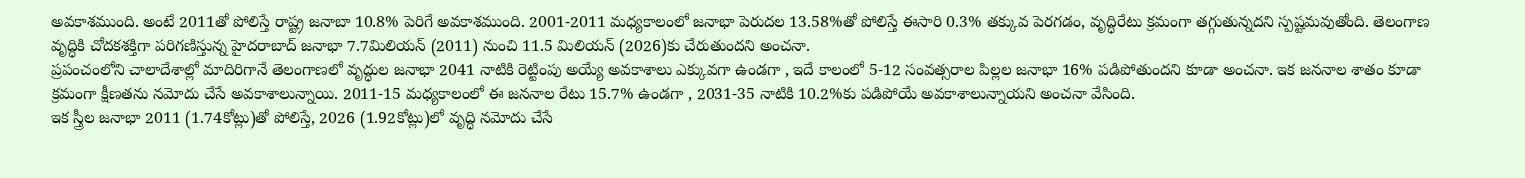అవకాశముంది. అంటే 2011తో పోలిస్తే రాష్ట్ర జనాబా 10.8% పెరిగే అవకాశముంది. 2001-2011 మధ్యకాలంలో జనాభా పెరుదల 13.58%తో పోలిస్తే ఈసారి 0.3% తక్కువ పెరగడం, వృద్ధిరేటు క్రమంగా తగ్గుతున్నదని స్పష్టమవుతోంది. తెలంగాణ వృద్ధికి చోదకశక్తిగా పరిగణిస్తున్న హైదరాబాద్ జనాభా 7.7మిలియన్ (2011) నుంచి 11.5 మిలియన్ (2026)కు చేరుతుందని అంచనా.
ప్రపంచంలోని చాలాదేశాల్లో మాదిరిగానే తెలంగాణలో వృద్ధుల జనాభా 2041 నాటికి రెట్టింపు అయ్యే అవకాశాలు ఎక్కువగా ఉండగా , ఇదే కాలంలో 5-12 సంవత్సరాల పిల్లల జనాభా 16% పడిపోతుందని కూడా అంచనా. ఇక జననాల శాతం కూడా క్రమంగా క్షీణతను నమోదు చేసే అవకాశాలున్నాయి. 2011-15 మధ్యకాలంలో ఈ జననాల రేటు 15.7% ఉండగా , 2031-35 నాటికి 10.2%కు పడిపోయే అవకాశాలున్నాయని అంచనా వేసింది.
ఇక స్త్రీల జనాభా 2011 (1.74కోట్లు)తో పోలిస్తే, 2026 (1.92కోట్లు)లో వృద్ధి నమోదు చేసే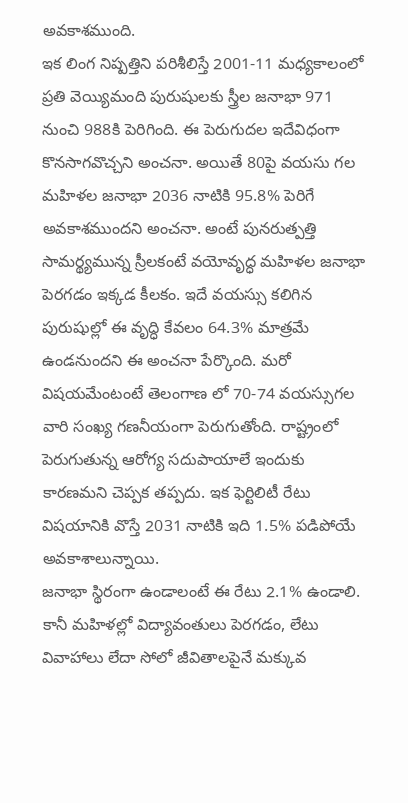అవకాశముంది.
ఇక లింగ నిష్పత్తిని పరిశీలిస్తే 2001-11 మధ్యకాలంలో ప్రతి వెయ్యిమంది పురుషులకు స్త్రీల జనాభా 971 నుంచి 988కి పెరిగింది. ఈ పెరుగుదల ఇదేవిధంగా కొనసాగవొచ్చని అంచనా. అయితే 80పై వయసు గల మహిళల జనాభా 2036 నాటికి 95.8% పెరిగే అవకాశముందని అంచనా. అంటే పునరుత్పత్తి సామర్థ్యమున్న స్రీలకంటే వయోవృద్ధ మహిళల జనాభా పెరగడం ఇక్కడ కీలకం. ఇదే వయస్సు కలిగిన పురుషుల్లో ఈ వృద్ధి కేవలం 64.3% మాత్రమే ఉండనుందని ఈ అంచనా పేర్కొంది. మరో విషయమేంటంటే తెలంగాణ లో 70-74 వయస్సుగల వారి సంఖ్య గణనీయంగా పెరుగుతోంది. రాష్ట్రంలో పెరుగుతున్న ఆరోగ్య సదుపాయాలే ఇందుకు కారణమని చెప్పక తప్పదు. ఇక ఫెర్టిలిటీ రేటు విషయానికి వొస్తే 2031 నాటికి ఇది 1.5% పడిపోయే అవకాశాలున్నాయి.
జనాభా స్థిరంగా ఉండాలంటే ఈ రేటు 2.1% ఉండాలి. కానీ మహిళల్లో విద్యావంతులు పెరగడం, లేటు వివాహాలు లేదా సోలో జీవితాలపైనే మక్కువ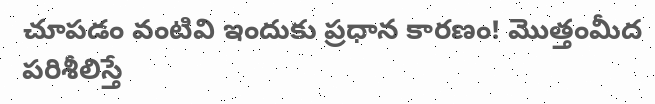చూపడం వంటివి ఇందుకు ప్రధాన కారణం! మొత్తంమీద పరిశీలిస్తే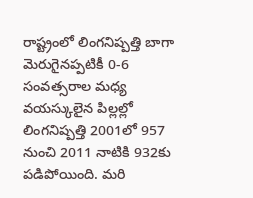రాష్ట్రంలో లింగనిష్పత్తి బాగా మెరుగైనప్పటికీ 0-6 సంవత్సరాల మధ్య వయస్కులైన పిల్లల్లో లింగనిష్పత్తి 2001లో 957 నుంచి 2011 నాటికి 932కు పడిపోయింది. మరి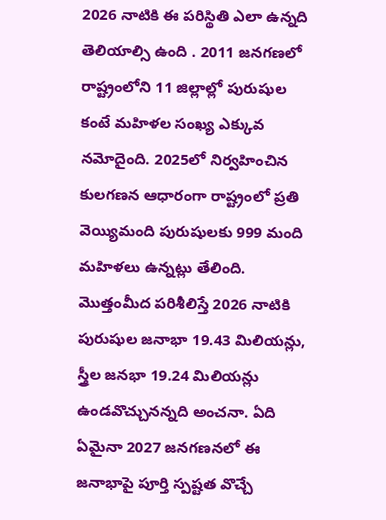2026 నాటికి ఈ పరిస్థితి ఎలా ఉన్నది తెలియాల్సి ఉంది . 2011 జనగణలో రాష్ట్రంలోని 11 జిల్లాల్లో పురుషుల కంటే మహిళల సంఖ్య ఎక్కువ నమోదైంది. 2025లో నిర్వహించిన కులగణన ఆధారంగా రాష్ట్రంలో ప్రతి వెయ్యిమంది పురుషులకు 999 మంది మహిళలు ఉన్నట్లు తేలింది. మొత్తంమీద పరిశీలిస్తే 2026 నాటికి పురుషుల జనాభా 19.43 మిలియన్లు, స్త్రీల జనభా 19.24 మిలియన్లు ఉండవొచ్చునన్నది అంచనా. ఏది ఏమైనా 2027 జనగణనలో ఈ జనాభాపై పూర్తి స్పష్టత వొచ్చే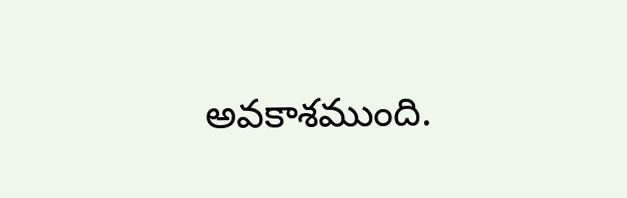అవకాశముంది.